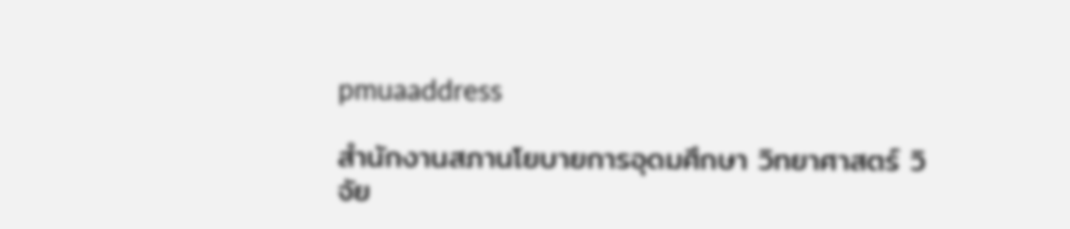pmuaaddress

สำนักงานสภานโยบายการอุดมศึกษา วิทยาศาสตร์ วิจัย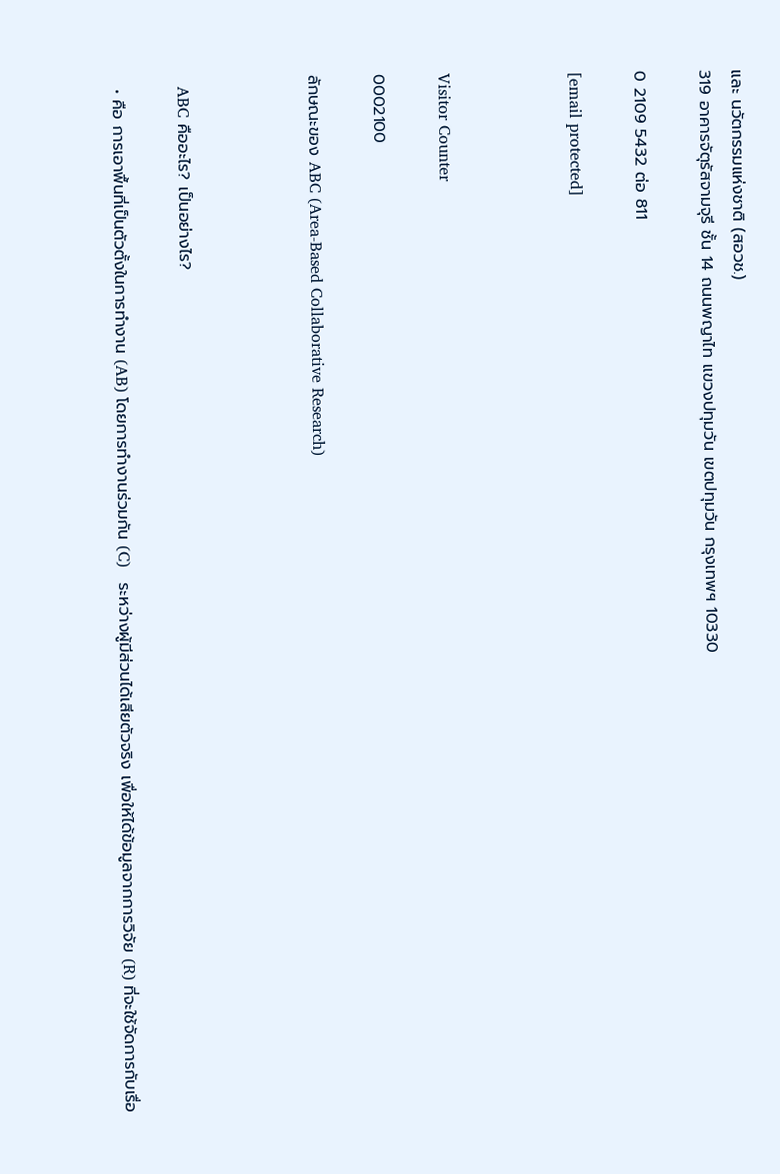และ นวัตกรรมแห่งชาติ (สอวช.)
319 อาคารจัตุรัสจามจุรี ชั้น 14 ถนนพญาไท แขวงปทุมวัน เขตปทุมวัน กรุงเทพฯ 10330

0 2109 5432 ต่อ 811

[email protected]



Visitor Counter

0002100

ลักษณะของ ABC (Area-Based Collaborative Research)



  ABC คืออะไร? เป็นอย่างไร?

  • คือ การเอาพื้นที่เป็นตัวตั้งในการทำงาน (AB) โดยการทำงานร่วมกัน (C)   ระหว่างผู้มีส่วนได้เสียตัวจริง เพื่อให้ได้ข้อมูลจากการวิจัย (R) ที่จะใช้จัดการกับเรื่อ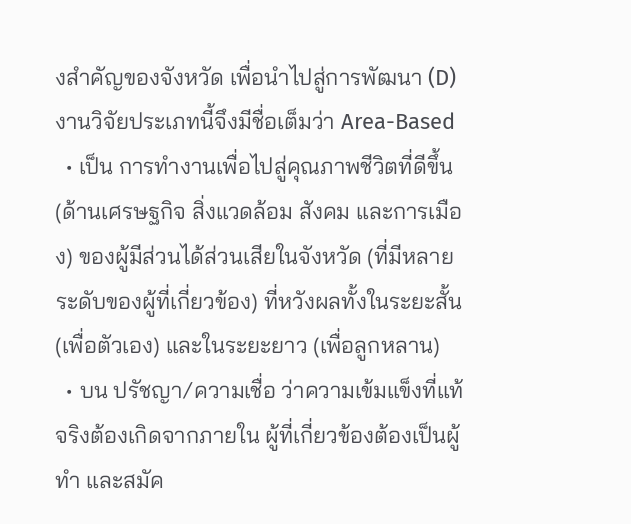งสำคัญของจังหวัด เพื่อนำไปสู่การพัฒนา (D) งานวิจัยประเภทนี้จึงมีชื่อเต็มว่า Area-Based
  • เป็น การทำงานเพื่อไปสู่คุณภาพชีวิตที่ดีขึ้น (ด้านเศรษฐกิจ สิ่งแวดล้อม สังคม และการเมือง) ของผู้มีส่วนได้ส่วนเสียในจังหวัด (ที่มีหลายระดับของผู้ที่เกี่ยวข้อง) ที่หวังผลทั้งในระยะสั้น (เพื่อตัวเอง) และในระยะยาว (เพื่อลูกหลาน)
  • บน ปรัชญา/ความเชื่อ ว่าความเข้มแข็งที่แท้จริงต้องเกิดจากภายใน ผู้ที่เกี่ยวข้องต้องเป็นผู้ทำ และสมัค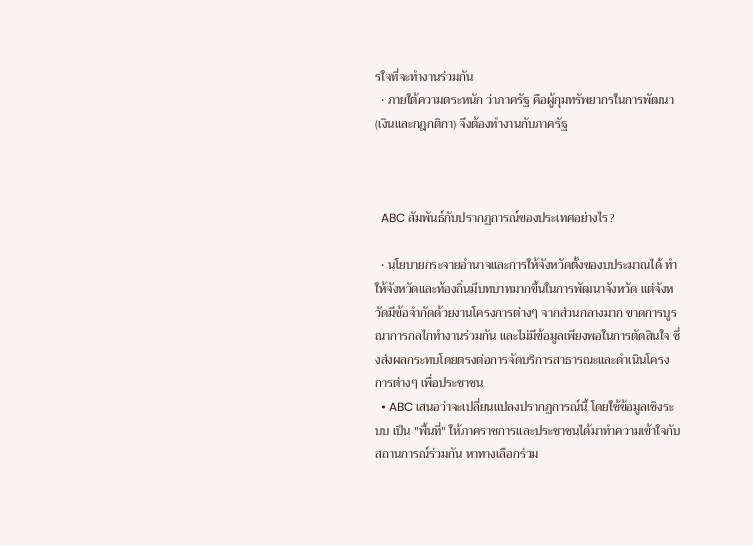รใจที่จะทำงานร่วมกัน
  • ภายใต้ความตระหนัก ว่าภาครัฐ คือผู้กุมทรัพยากรในการพัฒนา (เงินและกฎกติกา) จึงต้องทำงานกับภาครัฐ



  ABC สัมพันธ์กับปรากฏการณ์ของประเทศอย่างไร?

  • นโยบายกระจายอำนาจและการให้จังหวัดตั้งของบประมาณได้ ทำให้จังหวัดและท้องถิ่นมีบทบาทมากขึ้นในการพัฒนาจังหวัด แต่จังหวัดมีข้อจำกัดด้วยงานโครงการต่างๆ จากส่วนกลางมาก ขาดการบูรณาการกลไกทำงานร่วมกัน และไม่มีข้อมูลเพียงพอในการตัดสินใจ ซึ่งส่งผลกระทบโดยตรงต่อการจัดบริการสาธารณะและดำเนินโครงการต่างๆ เพื่อประชาชน
  • ABC เสนอว่าจะเปลี่ยนแปลงปรากฏการณ์นี้ โดยใช้ข้อมูลเชิงระบบ เป็น "พื้นที่" ให้ภาคราชการและประชาชนได้มาทำความเข้าใจกับสถานการณ์ร่วมกัน หาทางเลือกร่วม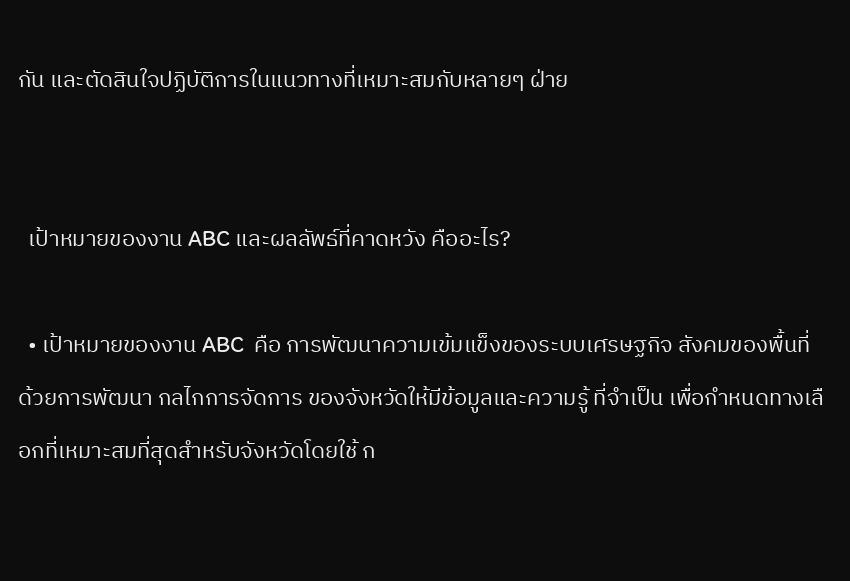กัน และตัดสินใจปฏิบัติการในแนวทางที่เหมาะสมกับหลายๆ ฝ่าย


  เป้าหมายของงาน ABC และผลลัพธ์ที่คาดหวัง คืออะไร?

  • เป้าหมายของงาน ABC  คือ การพัฒนาความเข้มแข็งของระบบเศรษฐกิจ สังคมของพื้นที่ด้วยการพัฒนา กลไกการจัดการ ของจังหวัดให้มีข้อมูลและความรู้ ที่จำเป็น เพื่อกำหนดทางเลือกที่เหมาะสมที่สุดสำหรับจังหวัดโดยใช้ ก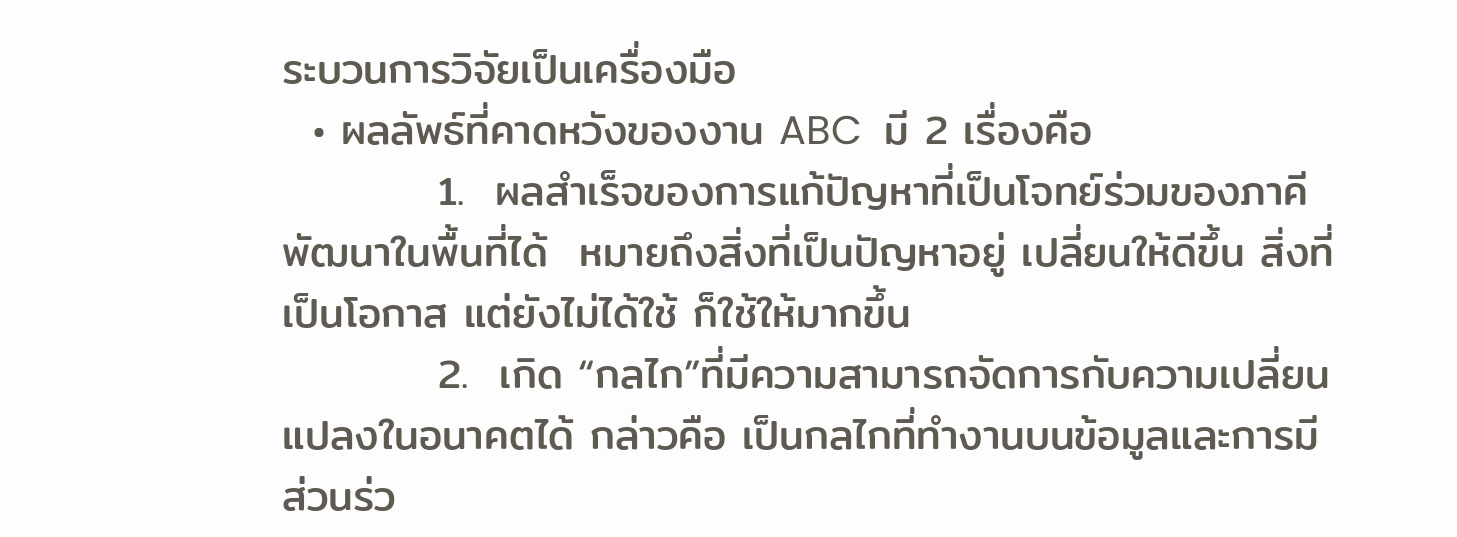ระบวนการวิจัยเป็นเครื่องมือ
  • ผลลัพธ์ที่คาดหวังของงาน ABC  มี 2 เรื่องคือ
          1.  ผลสำเร็จของการแก้ปัญหาที่เป็นโจทย์ร่วมของภาคีพัฒนาในพื้นที่ได้  หมายถึงสิ่งที่เป็นปัญหาอยู่ เปลี่ยนให้ดีขึ้น สิ่งที่เป็นโอกาส แต่ยังไม่ได้ใช้ ก็ใช้ให้มากขึ้น
          2.  เกิด “กลไก”ที่มีความสามารถจัดการกับความเปลี่ยนแปลงในอนาคตได้ กล่าวคือ เป็นกลไกที่ทำงานบนข้อมูลและการมีส่วนร่ว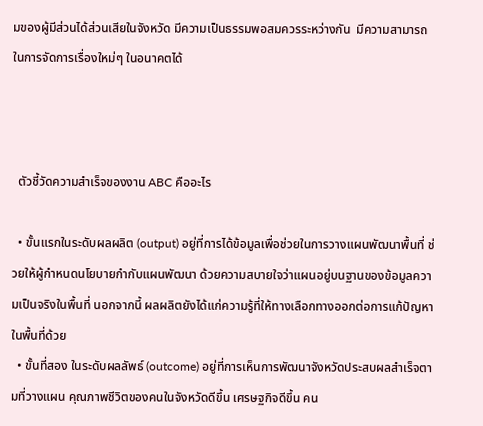มของผู้มีส่วนได้ส่วนเสียในจังหวัด มีความเป็นธรรมพอสมควรระหว่างกัน  มีความสามารถในการจัดการเรื่องใหม่ๆ ในอนาคตได้



  ตัวชี้วัดความสำเร็จของงาน ABC คืออะไร

  • ขั้นแรกในระดับผลผลิต (output) อยู่ที่การได้ข้อมูลเพื่อช่วยในการวางแผนพัฒนาพื้นที่ ช่วยให้ผู้กำหนดนโยบายกำกับแผนพัฒนา ด้วยความสบายใจว่าแผนอยู่บนฐานของข้อมูลความเป็นจริงในพื้นที่ นอกจากนี้ ผลผลิตยังได้แก่ความรู้ที่ให้ทางเลือกทางออกต่อการแก้ปัญหาในพื้นที่ด้วย
  • ขั้นที่สอง ในระดับผลลัพธ์ (outcome) อยู่ที่การเห็นการพัฒนาจังหวัดประสบผลสำเร็จตามที่วางแผน คุณภาพชีวิตของคนในจังหวัดดีขึ้น เศรษฐกิจดีขึ้น คน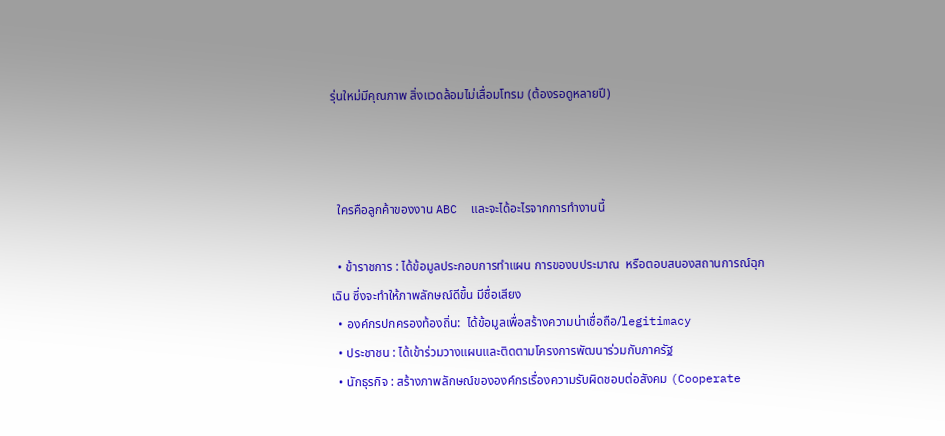รุ่นใหม่มีคุณภาพ สิ่งแวดล้อมไม่เสื่อมโทรม (ต้องรอดูหลายปี)



  ใครคือลูกค้าของงาน ABC  และจะได้อะไรจากการทำงานนี้

  • ข้าราชการ : ได้ข้อมูลประกอบการทำแผน การของบประมาณ  หรือตอบสนองสถานการณ์ฉุกเฉิน ซึ่งจะทำให้ภาพลักษณ์ดีขึ้น มีชื่อเสียง
  • องค์กรปกครองท้องถิ่น:  ได้ข้อมูลเพื่อสร้างความน่าเชื่อถือ/legitimacy
  • ประชาชน : ได้เข้าร่วมวางแผนและติดตามโครงการพัฒนาร่วมกับภาครัฐ
  • นักธุรกิจ : สร้างภาพลักษณ์ขององค์กรเรื่องความรับผิดชอบต่อสังคม (Cooperate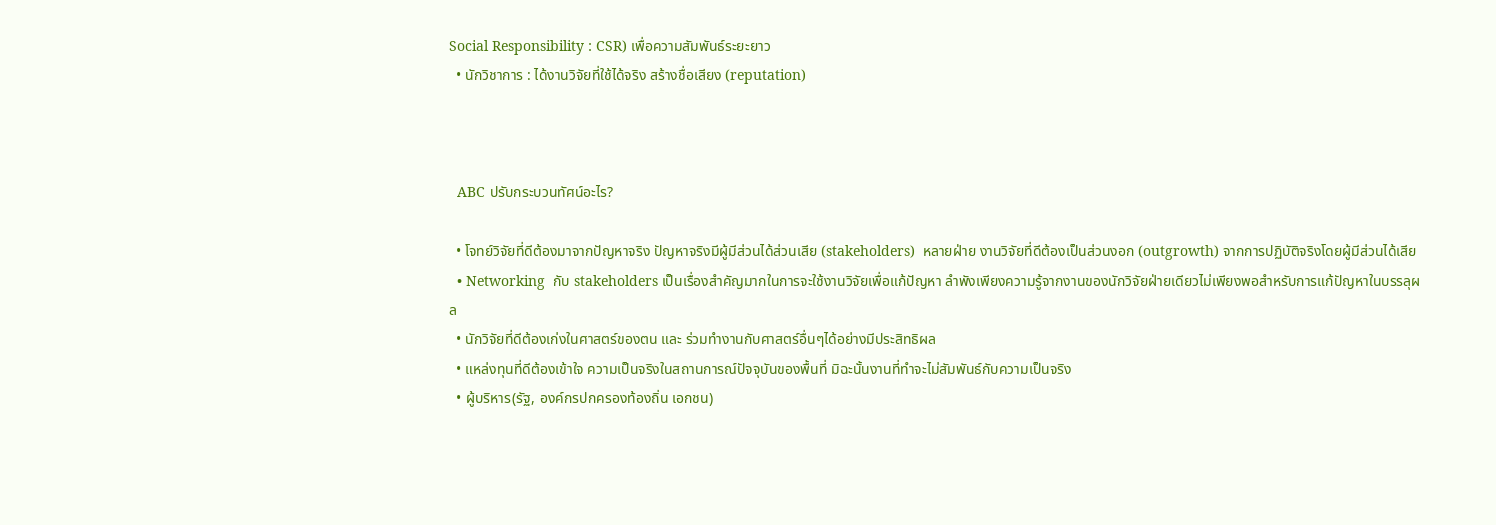Social Responsibility : CSR) เพื่อความสัมพันธ์ระยะยาว
  • นักวิชาการ : ได้งานวิจัยที่ใช้ได้จริง สร้างชื่อเสียง (reputation)



  ABC ปรับกระบวนทัศน์อะไร?

  • โจทย์วิจัยที่ดีต้องมาจากปัญหาจริง ปัญหาจริงมีผู้มีส่วนได้ส่วนเสีย (stakeholders)  หลายฝ่าย งานวิจัยที่ดีต้องเป็นส่วนงอก (outgrowth) จากการปฏิบัติจริงโดยผู้มีส่วนได้เสีย
  • Networking  กับ stakeholders เป็นเรื่องสำคัญมากในการจะใช้งานวิจัยเพื่อแก้ปัญหา ลำพังเพียงความรู้จากงานของนักวิจัยฝ่ายเดียวไม่เพียงพอสำหรับการแก้ปัญหาในบรรลุผล
  • นักวิจัยที่ดีต้องเก่งในศาสตร์ของตน และ ร่วมทำงานกับศาสตร์อื่นๆได้อย่างมีประสิทธิผล
  • แหล่งทุนที่ดีต้องเข้าใจ ความเป็นจริงในสถานการณ์ปัจจุบันของพื้นที่ มิฉะนั้นงานที่ทำจะไม่สัมพันธ์กับความเป็นจริง
  • ผู้บริหาร(รัฐ, องค์กรปกครองท้องถิ่น เอกชน)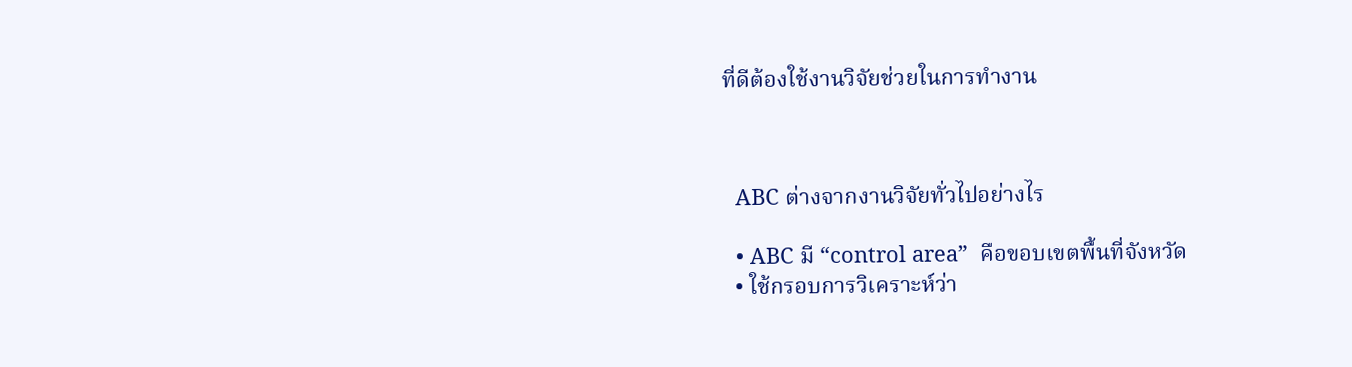ที่ดีต้องใช้งานวิจัยช่วยในการทำงาน



  ABC ต่างจากงานวิจัยทั่วไปอย่างไร

  • ABC มี “control area”  คือขอบเขตพื้นที่จังหวัด
  • ใช้กรอบการวิเคราะห์ว่า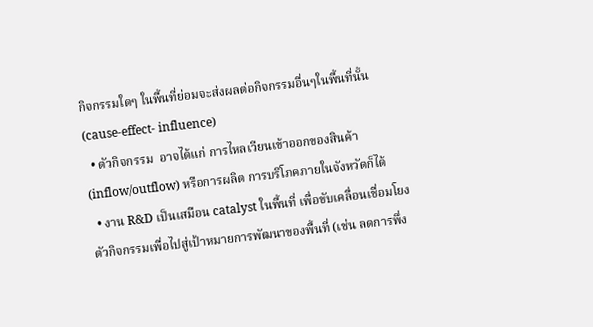กิจกรรมใดๆ ในพื้นที่ย่อมจะส่งผลต่อกิจกรรมอื่นๆในพื้นที่นั้น (cause-effect- influence)
  • ตัวกิจกรรม  อาจได้แก่ การไหลเวียนเข้าออกของสินค้า (inflow/outflow) หรือการผลิต การบริโภคภายในจังหวัดก็ได้
  • งาน R&D เป็นเสมือน catalyst ในพื้นที่ เพื่อขับเคลื่อนเชื่อมโยงตัวกิจกรรมเพื่อไปสู่เป้าหมายการพัฒนาของพื้นที่ (เช่น ลดการพึ่ง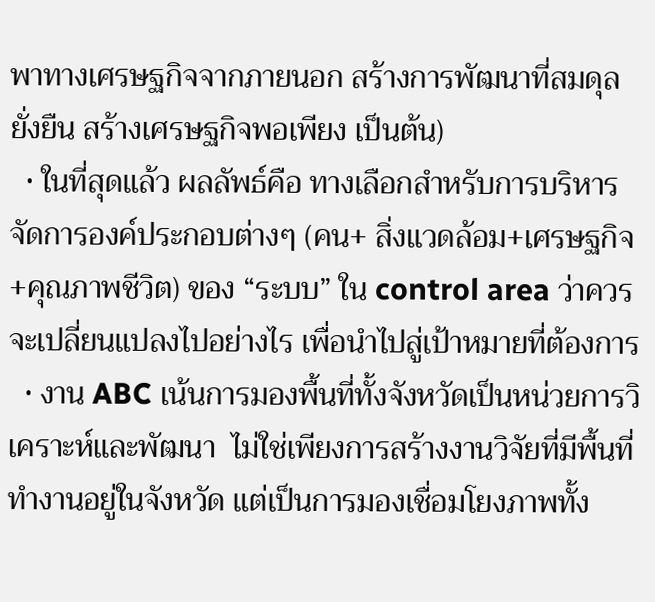พาทางเศรษฐกิจจากภายนอก สร้างการพัฒนาที่สมดุลยั่งยืน สร้างเศรษฐกิจพอเพียง เป็นต้น)
  • ในที่สุดแล้ว ผลลัพธ์คือ ทางเลือกสำหรับการบริหารจัดการองค์ประกอบต่างๆ (คน+ สิ่งแวดล้อม+เศรษฐกิจ+คุณภาพชีวิต) ของ “ระบบ” ใน control area ว่าควรจะเปลี่ยนแปลงไปอย่างไร เพื่อนำไปสู่เป้าหมายที่ต้องการ
  • งาน ABC เน้นการมองพื้นที่ทั้งจังหวัดเป็นหน่วยการวิเคราะห์และพัฒนา  ไม่ใช่เพียงการสร้างงานวิจัยที่มีพื้นที่ทำงานอยู่ในจังหวัด แต่เป็นการมองเชื่อมโยงภาพทั้ง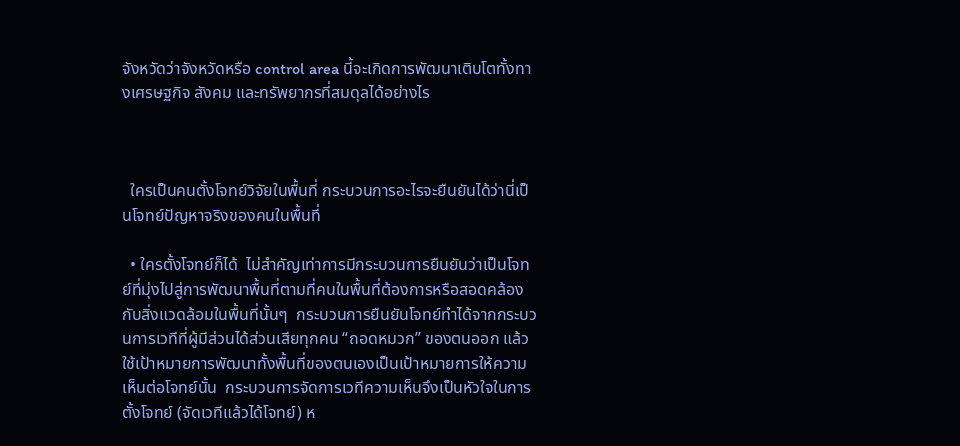จังหวัดว่าจังหวัดหรือ control area นี้จะเกิดการพัฒนาเติบโตทั้งทางเศรษฐกิจ สังคม และทรัพยากรที่สมดุลได้อย่างไร



  ใครเป็นคนตั้งโจทย์วิจัยในพื้นที่ กระบวนการอะไรจะยืนยันได้ว่านี่เป็นโจทย์ปัญหาจริงของคนในพื้นที่

  • ใครตั้งโจทย์ก็ได้  ไม่สำคัญเท่าการมีกระบวนการยืนยันว่าเป็นโจทย์ที่มุ่งไปสู่การพัฒนาพื้นที่ตามที่คนในพื้นที่ต้องการหรือสอดคล้องกับสิ่งแวดล้อมในพื้นที่นั้นๆ  กระบวนการยืนยันโจทย์ทำได้จากกระบวนการเวทีที่ผู้มีส่วนได้ส่วนเสียทุกคน “ถอดหมวก” ของตนออก แล้วใช้เป้าหมายการพัฒนาทั้งพื้นที่ของตนเองเป็นเป้าหมายการให้ความเห็นต่อโจทย์นั้น  กระบวนการจัดการเวทีความเห็นจึงเป็นหัวใจในการตั้งโจทย์ (จัดเวทีแล้วได้โจทย์) ห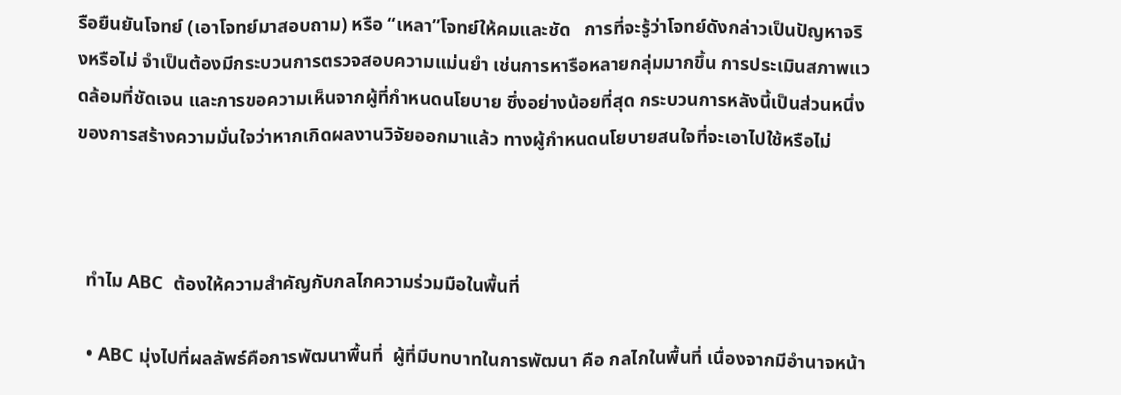รือยืนยันโจทย์ (เอาโจทย์มาสอบถาม) หรือ “เหลา”โจทย์ให้คมและชัด   การที่จะรู้ว่าโจทย์ดังกล่าวเป็นปัญหาจริงหรือไม่ จำเป็นต้องมีกระบวนการตรวจสอบความแม่นยำ เช่นการหารือหลายกลุ่มมากขึ้น การประเมินสภาพแวดล้อมที่ชัดเจน และการขอความเห็นจากผู้ที่กำหนดนโยบาย ซึ่งอย่างน้อยที่สุด กระบวนการหลังนี้เป็นส่วนหนึ่งของการสร้างความมั่นใจว่าหากเกิดผลงานวิจัยออกมาแล้ว ทางผู้กำหนดนโยบายสนใจที่จะเอาไปใช้หรือไม่



  ทำไม ABC  ต้องให้ความสำคัญกับกลไกความร่วมมือในพื้นที่

  • ABC มุ่งไปที่ผลลัพธ์คือการพัฒนาพื้นที่  ผู้ที่มีบทบาทในการพัฒนา คือ กลไกในพื้นที่ เนื่องจากมีอำนาจหน้า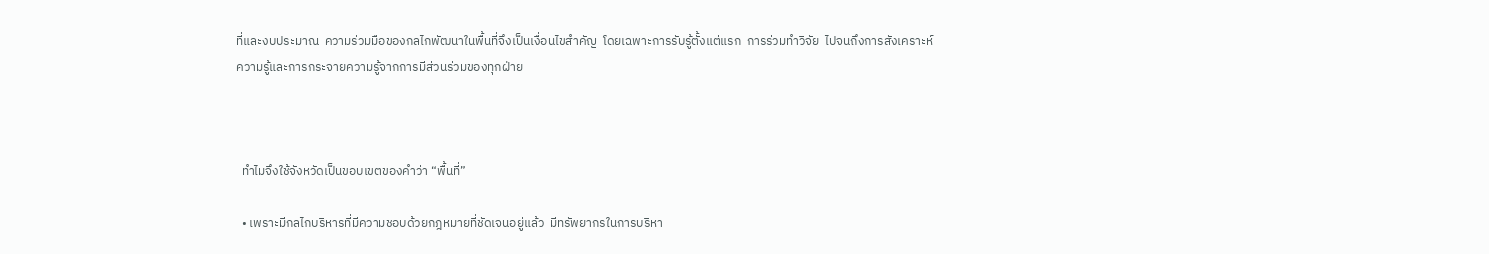ที่และงบประมาณ  ความร่วมมือของกลไกพัฒนาในพื้นที่จึงเป็นเงื่อนไขสำคัญ  โดยเฉพาะการรับรู้ตั้งแต่แรก  การร่วมทำวิจัย  ไปจนถึงการสังเคราะห์ความรู้และการกระจายความรู้จากการมีส่วนร่วมของทุกฝ่าย



  ทำไมจึงใช้จังหวัดเป็นขอบเขตของคำว่า “พื้นที่”

  • เพราะมีกลไกบริหารที่มีความชอบด้วยกฎหมายที่ชัดเจนอยู่แล้ว  มีทรัพยากรในการบริหา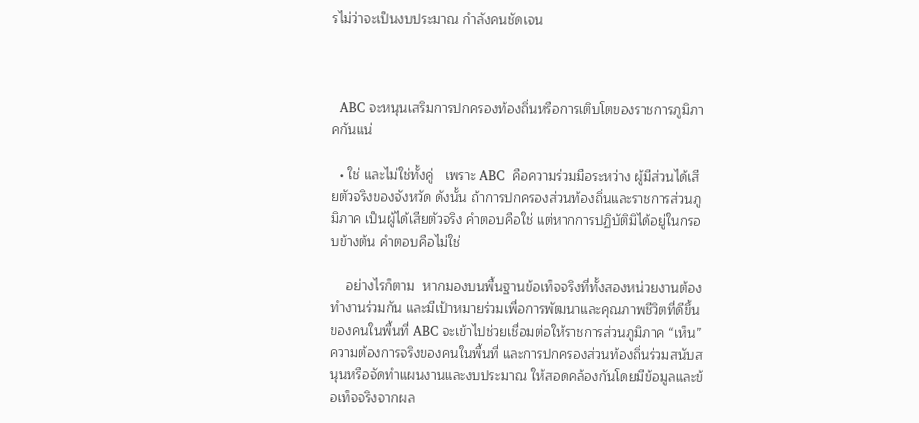รไม่ว่าจะเป็นงบประมาณ กำลังคนชัดเจน



  ABC จะหนุนเสริมการปกครองท้องถิ่นหรือการเติบโตของราชการภูมิภาคกันแน่

  • ใช่ และไม่ใช่ทั้งคู่   เพราะ ABC  คือความร่วมมือระหว่าง ผู้มีส่วนได้เสียตัวจริงของจังหวัด ดังนั้น ถ้าการปกครองส่วนท้องถิ่นและราชการส่วนภูมิภาค เป็นผู้ได้เสียตัวจริง คำตอบคือใช่ แต่หากการปฏิบัติมิได้อยู่ในกรอบข้างต้น คำตอบคือไม่ใช่

    อย่างไรก็ตาม  หากมองบนพื้นฐานข้อเท็จจริงที่ทั้งสองหน่วยงานต้องทำงานร่วมกัน และมีเป้าหมายร่วมเพื่อการพัฒนาและคุณภาพชีวิตที่ดีขึ้นของคนในพื้นที่ ABC จะเข้าไปช่วยเชื่อมต่อให้ราชการส่วนภูมิภาค “เห็น” ความต้องการจริงของคนในพื้นที่ และการปกครองส่วนท้องถิ่นร่วมสนับสนุนหรือจัดทำแผนงานและงบประมาณ ให้สอดคล้องกันโดยมีข้อมูลและข้อเท็จจริงจากผล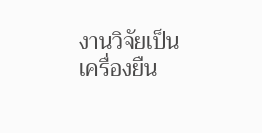งานวิจัยเป็นเครื่องยืน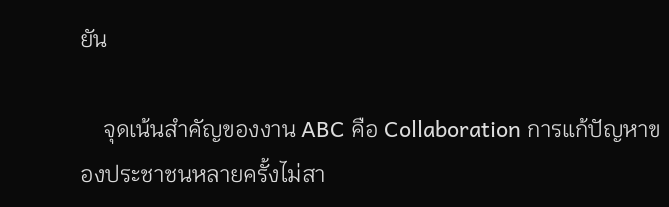ยัน

    จุดเน้นสำคัญของงาน ABC คือ Collaboration การแก้ปัญหาของประชาชนหลายครั้งไม่สา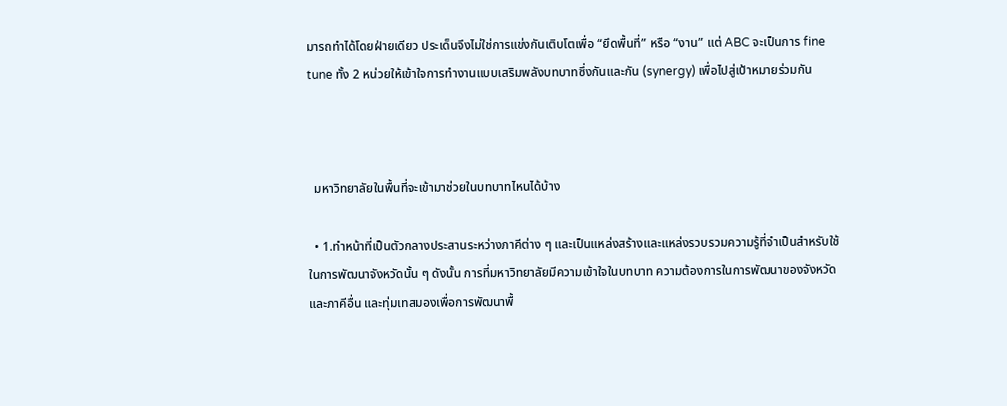มารถทำได้โดยฝ่ายเดียว ประเด็นจึงไม่ใช่การแข่งกันเติบโตเพื่อ “ยึดพื้นที่” หรือ “งาน” แต่ ABC จะเป็นการ fine tune ทั้ง 2 หน่วยให้เข้าใจการทำงานแบบเสริมพลังบทบาทซึ่งกันและกัน (synergy) เพื่อไปสู่เป้าหมายร่วมกัน



  มหาวิทยาลัยในพื้นที่จะเข้ามาช่วยในบทบาทไหนได้บ้าง

  • 1.ทำหน้าที่เป็นตัวกลางประสานระหว่างภาคีต่าง ๆ และเป็นแหล่งสร้างและแหล่งรวบรวมความรู้ที่จำเป็นสำหรับใช้ในการพัฒนาจังหวัดนั้น ๆ ดังนั้น การที่มหาวิทยาลัยมีความเข้าใจในบทบาท ความต้องการในการพัฒนาของจังหวัดและภาคีอื่น และทุ่มเทสมองเพื่อการพัฒนาพื้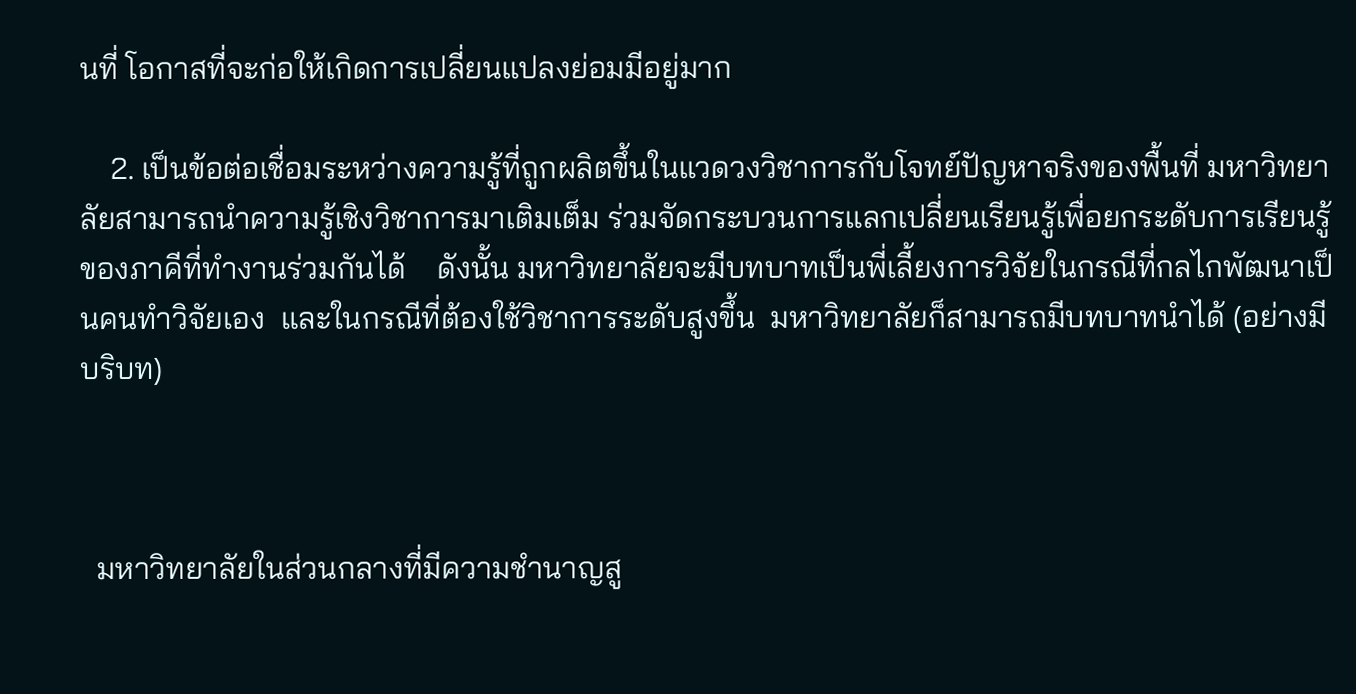นที่ โอกาสที่จะก่อให้เกิดการเปลี่ยนแปลงย่อมมีอยู่มาก

    2. เป็นข้อต่อเชื่อมระหว่างความรู้ที่ถูกผลิตขึ้นในแวดวงวิชาการกับโจทย์ปัญหาจริงของพื้นที่ มหาวิทยาลัยสามารถนำความรู้เชิงวิชาการมาเติมเต็ม ร่วมจัดกระบวนการแลกเปลี่ยนเรียนรู้เพื่อยกระดับการเรียนรู้ของภาคีที่ทำงานร่วมกันได้    ดังนั้น มหาวิทยาลัยจะมีบทบาทเป็นพี่เลี้ยงการวิจัยในกรณีที่กลไกพัฒนาเป็นคนทำวิจัยเอง  และในกรณีที่ต้องใช้วิชาการระดับสูงขึ้น  มหาวิทยาลัยก็สามารถมีบทบาทนำได้ (อย่างมีบริบท)



  มหาวิทยาลัยในส่วนกลางที่มีความชำนาญสู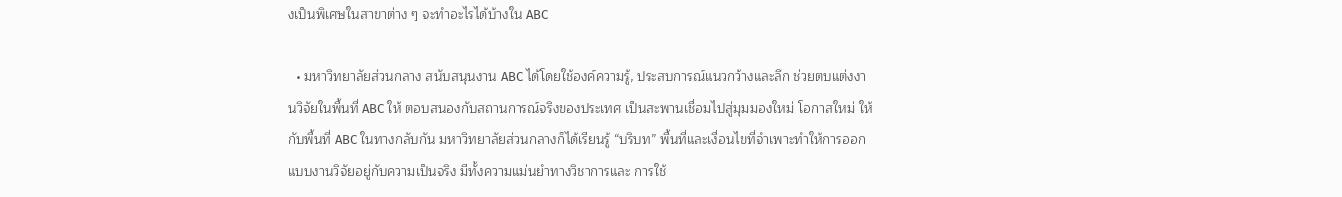งเป็นพิเศษในสาขาต่าง ๆ จะทำอะไรได้บ้างใน ABC

  • มหาวิทยาลัยส่วนกลาง สนับสนุนงาน ABC ได้โดยใช้องค์ความรู้, ประสบการณ์แนวกว้างและลึก ช่วยตบแต่งงานวิจัยในพื้นที่ ABC ให้ ตอบสนองกับสถานการณ์จริงของประเทศ เป็นสะพานเชื่อมไปสู่มุมมองใหม่ โอกาสใหม่ ให้กับพื้นที่ ABC ในทางกลับกัน มหาวิทยาลัยส่วนกลางก็ได้เรียนรู้ “บริบท” พื้นที่และเงื่อนไขที่จำเพาะทำให้การออกแบบงานวิจัยอยู่กับความเป็นจริง มีทั้งความแม่นยำทางวิชาการและ การใช้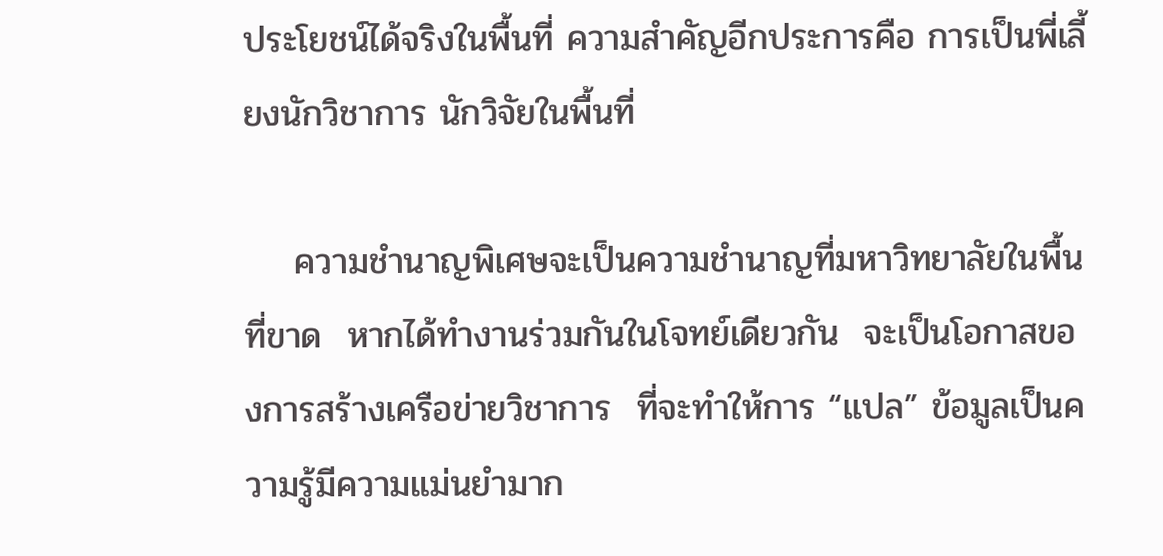ประโยชน์ได้จริงในพื้นที่ ความสำคัญอีกประการคือ การเป็นพี่เลี้ยงนักวิชาการ นักวิจัยในพื้นที่

    ความชำนาญพิเศษจะเป็นความชำนาญที่มหาวิทยาลัยในพื้นที่ขาด  หากได้ทำงานร่วมกันในโจทย์เดียวกัน  จะเป็นโอกาสของการสร้างเครือข่ายวิชาการ  ที่จะทำให้การ “แปล” ข้อมูลเป็นความรู้มีความแม่นยำมาก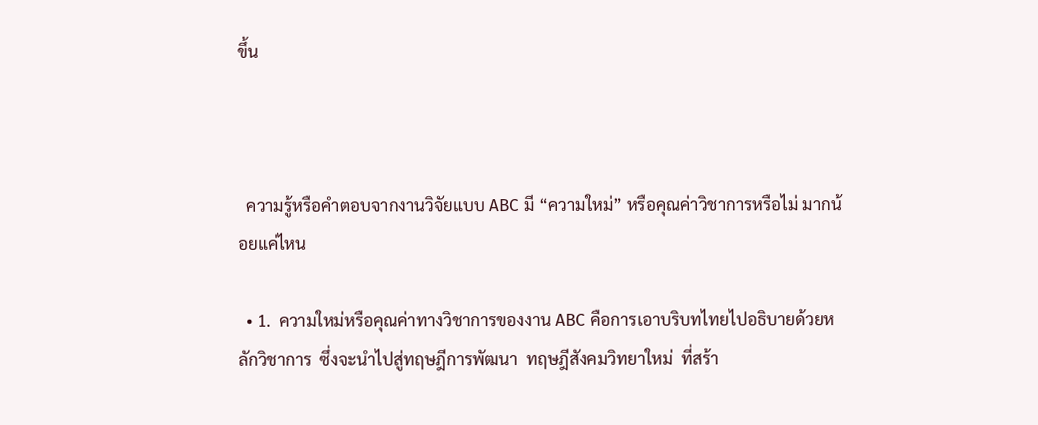ขึ้น



  ความรู้หรือคำตอบจากงานวิจัยแบบ ABC มี “ความใหม่” หรือคุณค่าวิชาการหรือไม่ มากน้อยแค่ไหน

  • 1.  ความใหม่หรือคุณค่าทางวิชาการของงาน ABC คือการเอาบริบทไทยไปอธิบายด้วยหลักวิชาการ  ซึ่งจะนำไปสู่ทฤษฎีการพัฒนา  ทฤษฎีสังคมวิทยาใหม่  ที่สร้า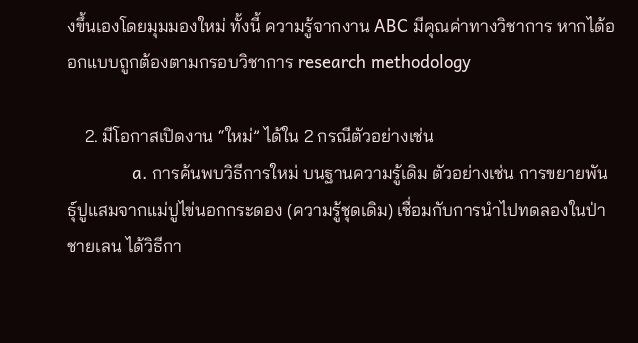งขึ้นเองโดยมุมมองใหม่ ทั้งนี้ ความรู้จากงาน ABC มีคุณค่าทางวิชาการ หากได้ออกแบบถูกต้องตามกรอบวิชาการ research methodology

    2. มีโอกาสเปิดงาน “ใหม่” ได้ใน 2 กรณีตัวอย่างเช่น
             a. การค้นพบวิธีการใหม่ บนฐานความรู้เดิม ตัวอย่างเช่น การขยายพันธุ์ปูแสมจากแม่ปูไข่นอกกระดอง (ความรู้ชุดเดิม) เชื่อมกับการนำไปทดลองในป่าชายเลน ได้วิธีกา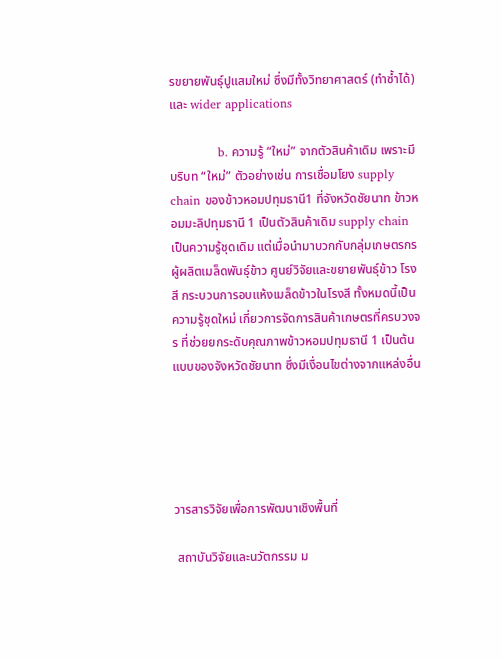รขยายพันธุ์ปูแสมใหม่ ซึ่งมีทั้งวิทยาศาสตร์ (ทำซ้ำได้) และ wider applications

            b. ความรู้ “ใหม่” จากตัวสินค้าเดิม เพราะมีบริบท “ใหม่” ตัวอย่างเช่น การเชื่อมโยง supply chain ของข้าวหอมปทุมธานี1 ที่จังหวัดชัยนาท ข้าวหอมมะลิปทุมธานี 1 เป็นตัวสินค้าเดิม supply chain เป็นความรู้ชุดเดิม แต่เมื่อนำมาบวกกับกลุ่มเกษตรกรผู้ผลิตเมล็ดพันธุ์ข้าว ศูนย์วิจัยและขยายพันธุ์ข้าว โรงสี กระบวนการอบแห้งเมล็ดข้าวในโรงสี ทั้งหมดนี้เป็นความรู้ชุดใหม่ เกี่ยวการจัดการสินค้าเกษตรที่ครบวงจร ที่ช่วยยกระดับคุณภาพข้าวหอมปทุมธานี 1 เป็นต้นแบบของจังหวัดชัยนาท ซึ่งมีเงื่อนไขต่างจากแหล่งอื่น





วารสารวิจัยเพื่อการพัฒนาเชิงพื้นที่

 สถาบันวิจัยและนวัตกรรม ม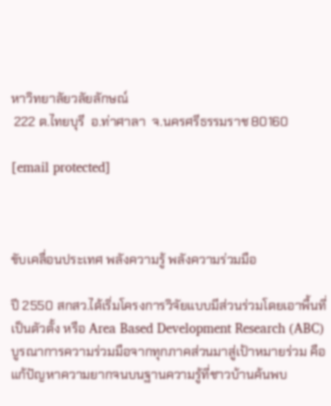หาวิทยาลัยวลัยลักษณ์
 222 ต.ไทยบุรี  อ.ท่าศาลา  จ.นครศรีธรรมราช 80160

[email protected]



ขับเคลื่อนประเทศ พลังความรู้ พลังความร่วมมือ

ปี 2550 สกสว.ได้เริ่มโครงการวิจัยแบบมีส่วนร่วมโดยเอาพื้นที่เป็นตัวตั้ง หรือ Area Based Development Research (ABC) บูรณาการความร่วมมือจากทุกภาคส่วนมาสู่เป้าหมายร่วม คือ แก้ปัญหาความยากจนบนฐานความรู้ที่ชาวบ้านค้นพบ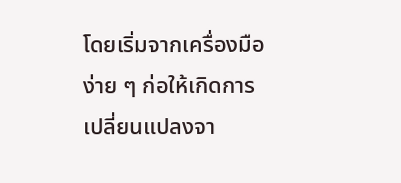โดยเริ่มจากเครื่องมือง่าย ๆ ก่อให้เกิดการเปลี่ยนแปลงจา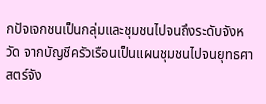กปัจเจกชนเป็นกลุ่มและชุมชนไปจนถึงระดับจังหวัด จากบัญชีครัวเรือนเป็นแผนชุมชนไปจนยุทธศาสตร์จัง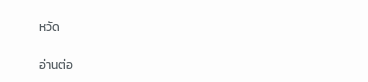หวัด

อ่านต่อ